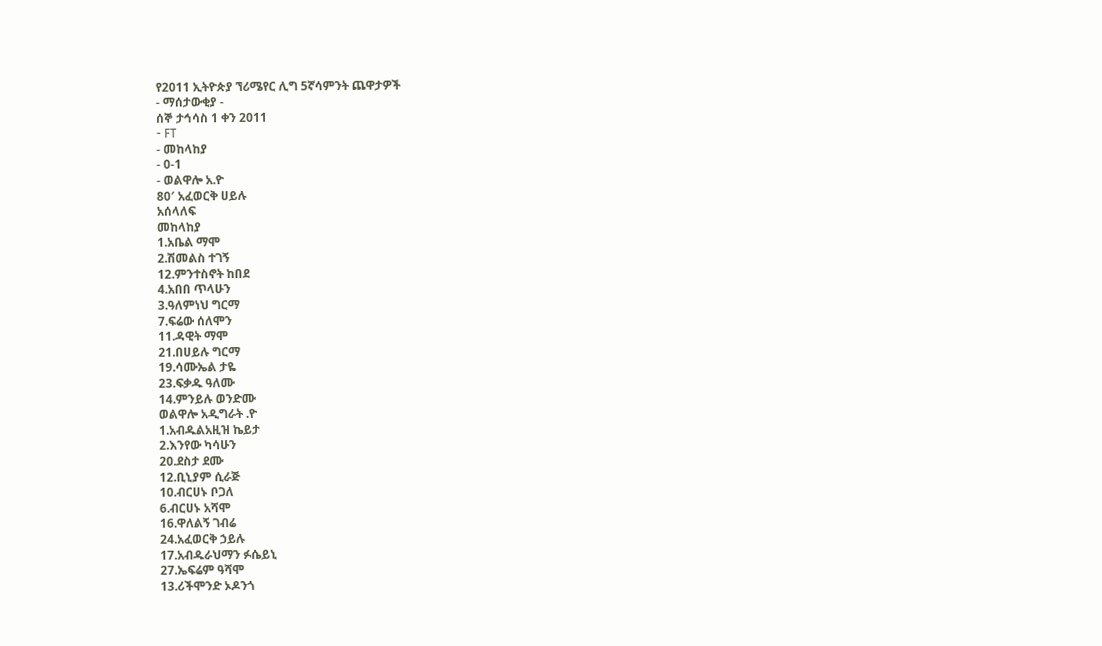የ2011 ኢትዮጵያ ኘሪሜየር ሊግ 5ኛሳምንት ጨዋታዎች
- ማሰታውቂያ -
ሰኞ ታኅሳስ 1 ቀን 2011
- FT
- መከላከያ
- 0-1
- ወልዋሎ አ.ዮ
80′ አፈወርቅ ሀይሉ
አሰላለፍ
መከላከያ
1.አቤል ማሞ
2.ሽመልስ ተገኝ
12.ምንተስኖት ከበደ
4.አበበ ጥላሁን
3.ዓለምነህ ግርማ
7.ፍሬው ሰለሞን
11.ዳዊት ማሞ
21.በሀይሉ ግርማ
19.ሳሙኤል ታዬ
23.ፍቃዱ ዓለሙ
14.ምንይሉ ወንድሙ
ወልዋሎ አዲግራት .ዮ
1.አብዱልአዚዝ ኬይታ
2.እንየው ካሳሁን
20.ደስታ ደሙ
12.ቢኒያም ሲራጅ
10.ብርሀኑ ቦጋለ
6.ብርሀኑ አሻሞ
16.ዋለልኝ ገብሬ
24.አፈወርቅ ኃይሉ
17.አብዱራህማን ፉሴይኒ
27.ኤፍሬም ዓሻሞ
13.ሪችሞንድ ኦዶንጎ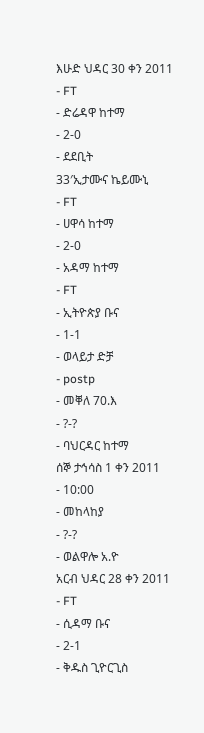እሁድ ህዳር 30 ቀን 2011
- FT
- ድሬዳዋ ከተማ
- 2-0
- ደደቢት
33′ኢታሙና ኬይሙኒ
- FT
- ሀዋሳ ከተማ
- 2-0
- አዳማ ከተማ
- FT
- ኢትዮጵያ ቡና
- 1-1
- ወላይታ ድቻ
- postp
- መቐለ 70.እ
- ?-?
- ባህርዳር ከተማ
ሰኞ ታኅሳስ 1 ቀን 2011
- 10:00
- መከላከያ
- ?-?
- ወልዋሎ አ.ዮ
አርብ ህዳር 28 ቀን 2011
- FT
- ሲዳማ ቡና
- 2-1
- ቅዱስ ጊዮርጊስ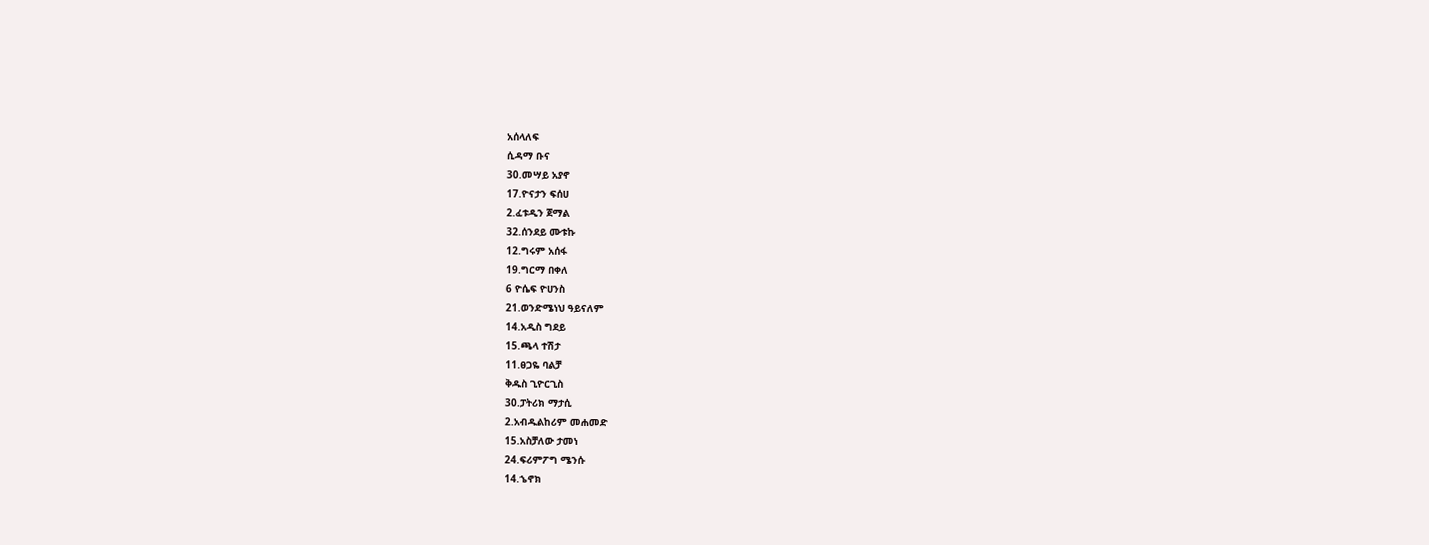አሰላለፍ
ሲዳማ ቡና
30.መሣይ አያኖ
17.ዮናታን ፍሰሀ
2.ፈቱዲን ጀማል
32.ሰንደይ ሙቱኩ
12.ግሩም አሰፋ
19.ግርማ በቀለ
6 ዮሴፍ ዮሀንስ
21.ወንድሜነህ ዓይናለም
14.አዲስ ግደይ
15.ጫላ ተሽታ
11.ፀጋዬ ባልቻ
ቅዱስ ጊዮርጊስ
30.ፓትሪክ ማታሲ
2.አብዱልከሪም መሐመድ
15.አስቻለው ታመነ
24.ፍሪምፖግ ሜንሱ
14.ኄኖክ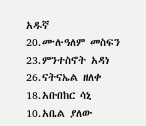አዱኛ
20.ሙሉዓለም መስፍን
23.ምንተስኖት አዳነ
26.ናትናኤል ዘለቀ
18.አቡበከር ሳኒ
10.አቤል ያለው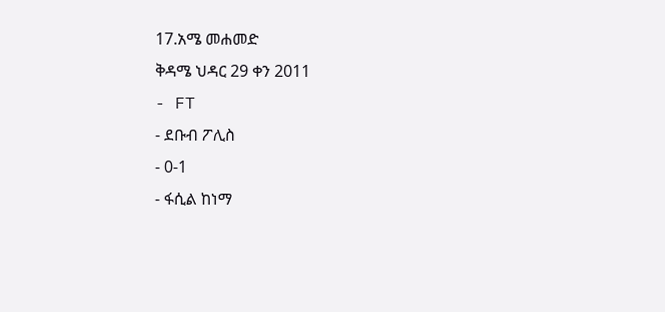17.አሜ መሐመድ
ቅዳሜ ህዳር 29 ቀን 2011
- FT
- ደቡብ ፖሊስ
- 0-1
- ፋሲል ከነማ